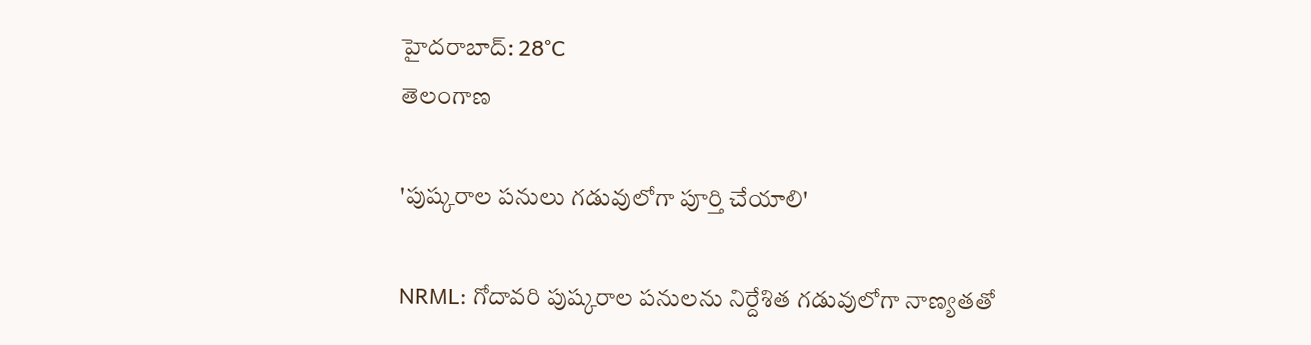హైదరాబాద్: 28°C
తెలంగాణ

'పుష్కరాల పనులు గడువులోగా పూర్తి చేయాలి'

NRML: గోదావరి పుష్కరాల పనులను నిర్దేశిత గడువులోగా నాణ్యతతో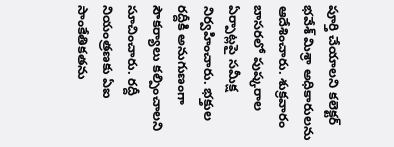పూర్తి చేయాలని కలెక్టర్ భవేశ్ మిశ్రా అధికారులను ఆదేశించారు. శుక్రవారం బాసరలో పుష్కరాల ఏర్పాట్లపై సమీక్ష నిర్వహించారు. భక్తుల రద్దీకి అనుగుణంగా సౌకర్యాలు కల్పించాలని సూచించారు. రద్దీ నియంత్రణకు ఏఐ సాంకేతికతను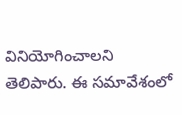వినియోగించాలని తెలిపారు. ఈ సమావేశంలో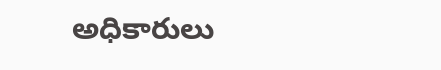అధికారులు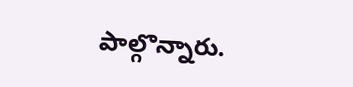పాల్గొన్నారు.